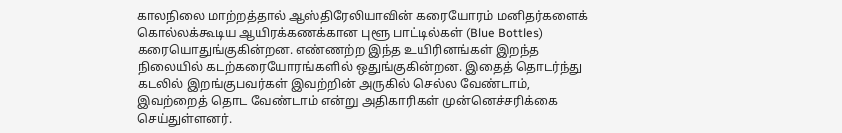காலநிலை மாற்றத்தால் ஆஸ்திரேலியாவின் கரையோரம் மனிதர்களைக் கொல்லக்கூடிய ஆயிரக்கணக்கான புளூ பாட்டில்கள் (Blue Bottles) கரையொதுங்குகின்றன. எண்ணற்ற இந்த உயிரினங்கள் இறந்த நிலையில் கடற்கரையோரங்களில் ஒதுங்குகின்றன. இதைத் தொடர்ந்து கடலில் இறங்குபவர்கள் இவற்றின் அருகில் செல்ல வேண்டாம், இவற்றைத் தொட வேண்டாம் என்று அதிகாரிகள் முன்னெச்சரிக்கை செய்துள்ளனர்.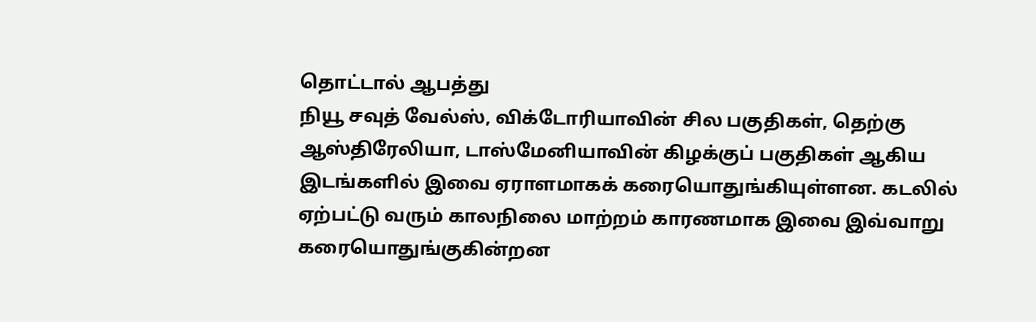தொட்டால் ஆபத்து
நியூ சவுத் வேல்ஸ், விக்டோரியாவின் சில பகுதிகள், தெற்கு ஆஸ்திரேலியா, டாஸ்மேனியாவின் கிழக்குப் பகுதிகள் ஆகிய இடங்களில் இவை ஏராளமாகக் கரையொதுங்கியுள்ளன. கடலில் ஏற்பட்டு வரும் காலநிலை மாற்றம் காரணமாக இவை இவ்வாறு கரையொதுங்குகின்றன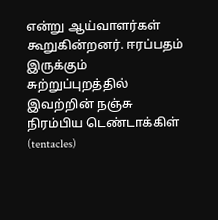என்று ஆய்வாளர்கள் கூறுகின்றனர். ஈரப்பதம் இருக்கும் சுற்றுப்புறத்தில் இவற்றின் நஞ்சு நிரம்பிய டெண்டாக்கிள் (tentacles)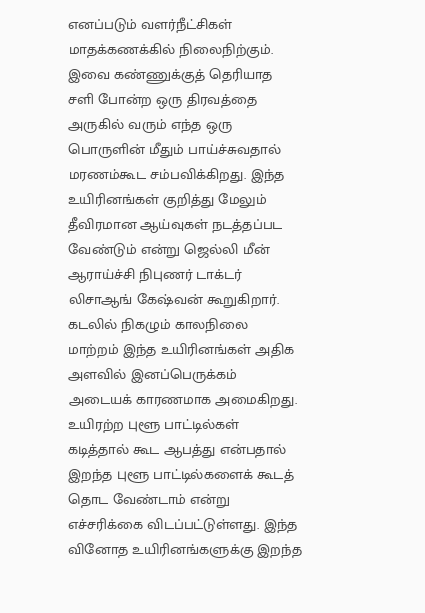எனப்படும் வளர்நீட்சிகள் மாதக்கணக்கில் நிலைநிற்கும்.
இவை கண்ணுக்குத் தெரியாத சளி போன்ற ஒரு திரவத்தை அருகில் வரும் எந்த ஒரு பொருளின் மீதும் பாய்ச்சுவதால் மரணம்கூட சம்பவிக்கிறது. இந்த உயிரினங்கள் குறித்து மேலும் தீவிரமான ஆய்வுகள் நடத்தப்பட வேண்டும் என்று ஜெல்லி மீன் ஆராய்ச்சி நிபுணர் டாக்டர் லிசாஆங் கேஷ்வன் கூறுகிறார். கடலில் நிகழும் காலநிலை மாற்றம் இந்த உயிரினங்கள் அதிக அளவில் இனப்பெருக்கம் அடையக் காரணமாக அமைகிறது.
உயிரற்ற புளூ பாட்டில்கள் கடித்தால் கூட ஆபத்து என்பதால் இறந்த புளூ பாட்டில்களைக் கூடத் தொட வேண்டாம் என்று எச்சரிக்கை விடப்பட்டுள்ளது. இந்த வினோத உயிரினங்களுக்கு இறந்த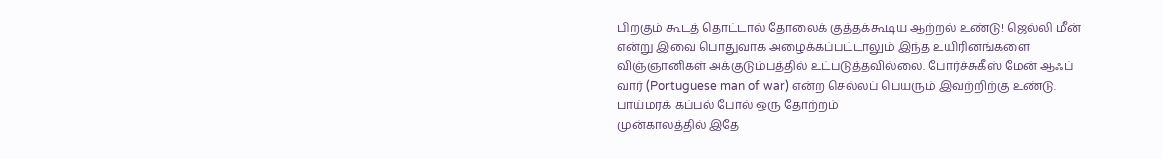பிறகும் கூடத் தொட்டால் தோலைக் குத்தக்கூடிய ஆற்றல் உண்டு! ஜெல்லி மீன் என்று இவை பொதுவாக அழைக்கப்பட்டாலும் இந்த உயிரினங்களை விஞ்ஞானிகள் அக்குடும்பத்தில் உட்படுத்தவில்லை. போர்ச்சுகீஸ் மேன் ஆஃப் வார் (Portuguese man of war) என்ற செல்லப் பெயரும் இவற்றிற்கு உண்டு.
பாய்மரக் கப்பல் போல் ஒரு தோற்றம்
முன்காலத்தில் இதே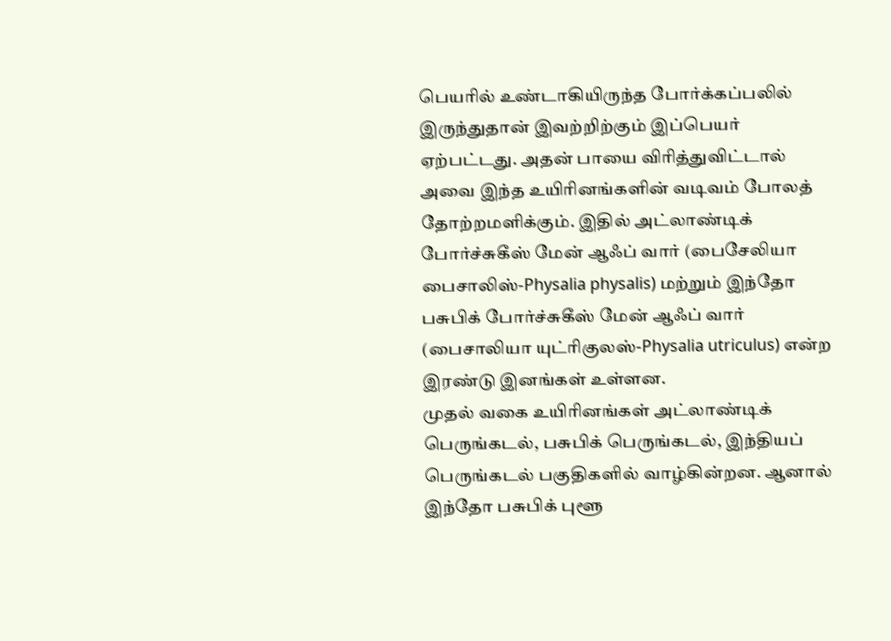பெயரில் உண்டாகியிருந்த போர்க்கப்பலில் இருந்துதான் இவற்றிற்கும் இப்பெயர் ஏற்பட்டது. அதன் பாயை விரித்துவிட்டால் அவை இந்த உயிரினங்களின் வடிவம் போலத் தோற்றமளிக்கும். இதில் அட்லாண்டிக் போர்ச்சுகீஸ் மேன் ஆஃப் வார் (பைசேலியா பைசாலிஸ்-Physalia physalis) மற்றும் இந்தோ பசுபிக் போர்ச்சுகீஸ் மேன் ஆஃப் வார் (பைசாலியா யுட்ரிகுலஸ்-Physalia utriculus) என்ற இரண்டு இனங்கள் உள்ளன.
முதல் வகை உயிரினங்கள் அட்லாண்டிக் பெருங்கடல், பசுபிக் பெருங்கடல், இந்தியப் பெருங்கடல் பகுதிகளில் வாழ்கின்றன. ஆனால் இந்தோ பசுபிக் புளூ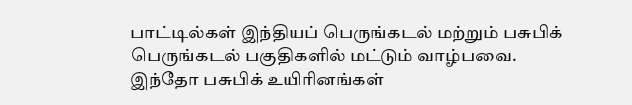பாட்டில்கள் இந்தியப் பெருங்கடல் மற்றும் பசுபிக் பெருங்கடல் பகுதிகளில் மட்டும் வாழ்பவை. இந்தோ பசுபிக் உயிரினங்கள்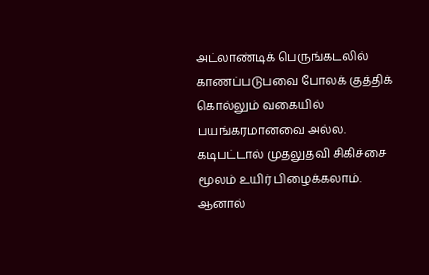அட்லாண்டிக் பெருங்கடலில் காணப்படுபவை போலக் குத்திக் கொல்லும் வகையில் பயங்கரமானவை அல்ல. கடிபட்டால் முதலுதவி சிகிச்சை மூலம் உயிர் பிழைக்கலாம்.
ஆனால்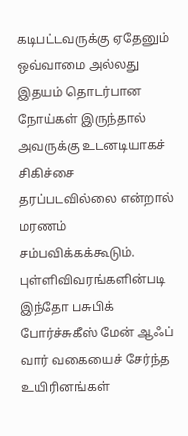கடிபட்டவருக்கு ஏதேனும் ஒவ்வாமை அல்லது இதயம் தொடர்பான நோய்கள் இருந்தால் அவருக்கு உடனடியாகச் சிகிச்சை தரப்படவில்லை என்றால் மரணம் சம்பவிக்கக்கூடும். புள்ளிவிவரங்களின்படி இந்தோ பசுபிக் போர்ச்சுகீஸ் மேன் ஆஃப் வார் வகையைச் சேர்ந்த உயிரினங்கள்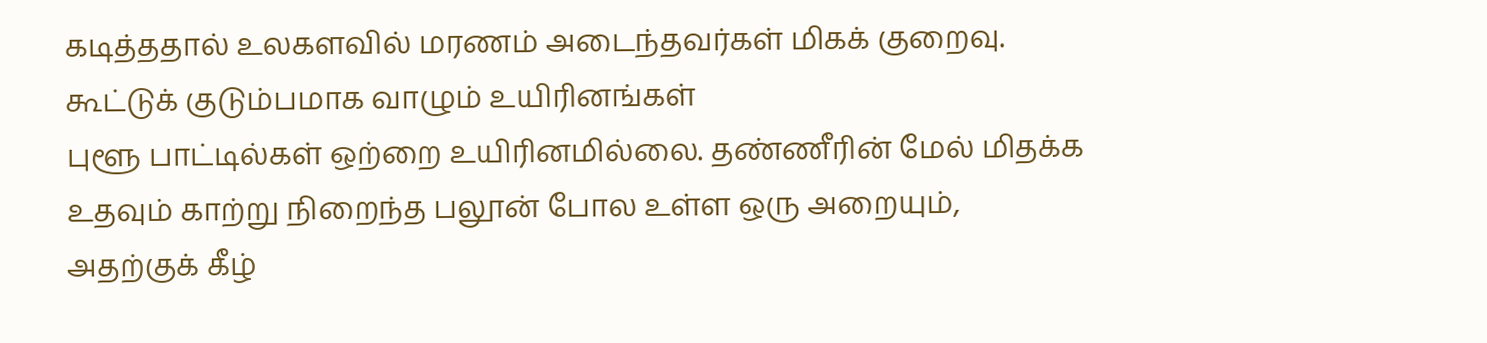கடித்ததால் உலகளவில் மரணம் அடைந்தவர்கள் மிகக் குறைவு.
கூட்டுக் குடும்பமாக வாழும் உயிரினங்கள்
புளூ பாட்டில்கள் ஒற்றை உயிரினமில்லை. தண்ணீரின் மேல் மிதக்க உதவும் காற்று நிறைந்த பலூன் போல உள்ள ஒரு அறையும், அதற்குக் கீழ்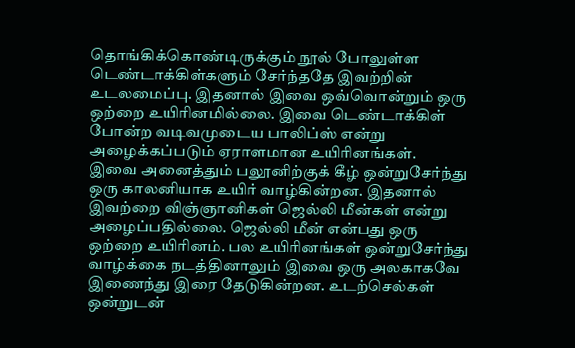தொங்கிக்கொண்டிருக்கும் நூல் போலுள்ள டெண்டாக்கிள்களும் சேர்ந்ததே இவற்றின் உடலமைப்பு. இதனால் இவை ஒவ்வொன்றும் ஒரு ஒற்றை உயிரினமில்லை. இவை டெண்டாக்கிள் போன்ற வடிவமுடைய பாலிப்ஸ் என்று அழைக்கப்படும் ஏராளமான உயிரினங்கள்.
இவை அனைத்தும் பலூனிற்குக் கீழ் ஒன்றுசேர்ந்து ஒரு காலனியாக உயிர் வாழ்கின்றன. இதனால் இவற்றை விஞ்ஞானிகள் ஜெல்லி மீன்கள் என்று அழைப்பதில்லை. ஜெல்லி மீன் என்பது ஒரு ஒற்றை உயிரினம். பல உயிரினங்கள் ஒன்றுசேர்ந்து வாழ்க்கை நடத்தினாலும் இவை ஒரு அலகாகவே இணைந்து இரை தேடுகின்றன. உடற்செல்கள் ஒன்றுடன்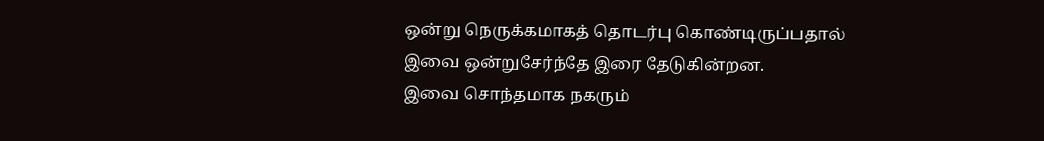ஒன்று நெருக்கமாகத் தொடர்பு கொண்டிருப்பதால் இவை ஒன்றுசேர்ந்தே இரை தேடுகின்றன.
இவை சொந்தமாக நகரும்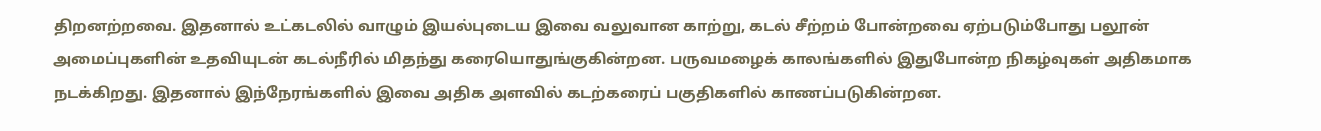திறனற்றவை. இதனால் உட்கடலில் வாழும் இயல்புடைய இவை வலுவான காற்று, கடல் சீற்றம் போன்றவை ஏற்படும்போது பலூன் அமைப்புகளின் உதவியுடன் கடல்நீரில் மிதந்து கரையொதுங்குகின்றன. பருவமழைக் காலங்களில் இதுபோன்ற நிகழ்வுகள் அதிகமாக நடக்கிறது. இதனால் இந்நேரங்களில் இவை அதிக அளவில் கடற்கரைப் பகுதிகளில் காணப்படுகின்றன.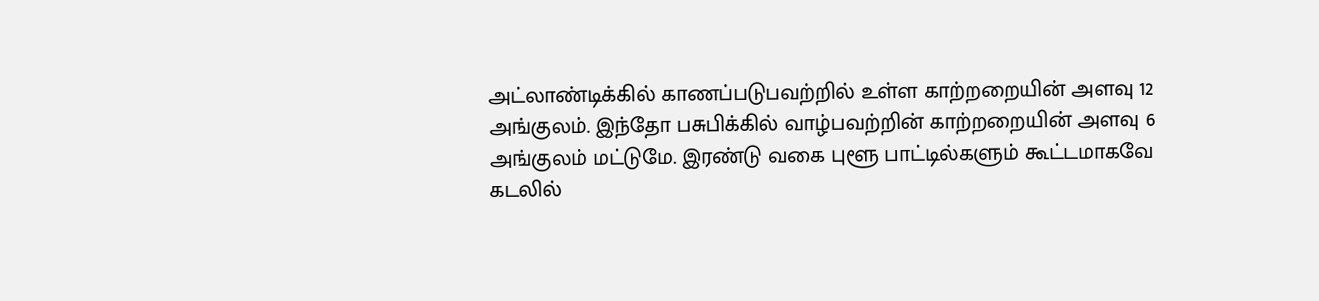அட்லாண்டிக்கில் காணப்படுபவற்றில் உள்ள காற்றறையின் அளவு 12 அங்குலம். இந்தோ பசுபிக்கில் வாழ்பவற்றின் காற்றறையின் அளவு 6 அங்குலம் மட்டுமே. இரண்டு வகை புளூ பாட்டில்களும் கூட்டமாகவே கடலில்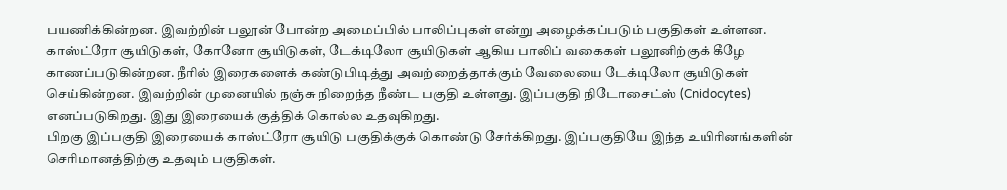பயணிக்கின்றன. இவற்றின் பலூன் போன்ற அமைப்பில் பாலிப்புகள் என்று அழைக்கப்படும் பகுதிகள் உள்ளன.
காஸ்ட்ரோ சூயிடுகள், கோனோ சூயிடுகள், டேக்டிலோ சூயிடுகள் ஆகிய பாலிப் வகைகள் பலூனிற்குக் கீழே காணப்படுகின்றன. நீரில் இரைகளைக் கண்டுபிடித்து அவற்றைத்தாக்கும் வேலையை டேக்டிலோ சூயிடுகள் செய்கின்றன. இவற்றின் முனையில் நஞ்சு நிறைந்த நீண்ட பகுதி உள்ளது. இப்பகுதி நிடோசைட்ஸ் (Cnidocytes) எனப்படுகிறது. இது இரையைக் குத்திக் கொல்ல உதவுகிறது.
பிறகு இப்பகுதி இரையைக் காஸ்ட்ரோ சூயிடு பகுதிக்குக் கொண்டு சேர்க்கிறது. இப்பகுதியே இந்த உயிரினங்களின் செரிமானத்திற்கு உதவும் பகுதிகள்.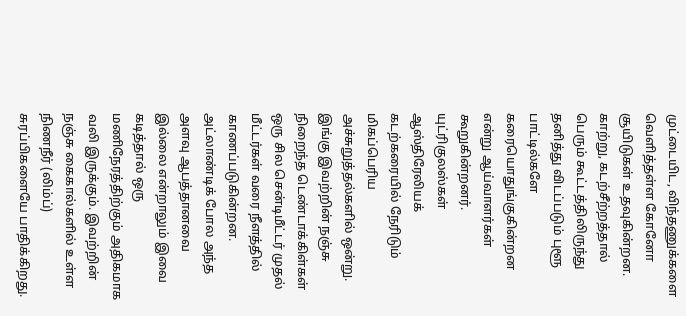முட்டையிட, விந்தணுக்களை வெளித்தள்ள கோனோ சூயிடுகள் உதவுகின்றன. காற்று, கடற்சீற்றத்தால் பெரும் கூட்டத்திலிருந்து தனித்து விடப்படும் புளூ பாட்டில்களே கரையொதுங்குகின்றன என்று ஆய்வாளர்கள் கூறுகின்றனர்.
யுட்ரிகுலஸ்கள் ஆஸ்திரேலியக் கடற்கரையில் நேரிடும் மிகப்பெரிய அச்சுறுத்தல்களில் ஒன்று. இங்கு இவற்றின் நஞ்சு நிறைந்த டெண்டாக்கிள்கள் ஒரு சில சென்டிமீட்டர் முதல் மீட்டர்கள் வரை நீளத்தில் காணப்படுகின்றன. அட்லாண்டிக் போல அந்த அளவு ஆபத்தானவை இல்லை என்றாலும் இவை கடித்தால் ஒரு மணிநேரத்திற்கும் அதிகமாக வலி இருக்கும். இவற்றின் நஞ்சு கைகால்களில் உள்ள நிணநீர் (லிம்ப்) சுரப்பிகளையே பாதிக்கிறது.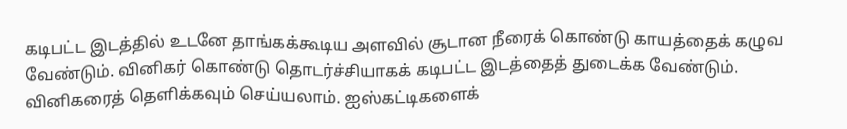கடிபட்ட இடத்தில் உடனே தாங்கக்கூடிய அளவில் சூடான நீரைக் கொண்டு காயத்தைக் கழுவ வேண்டும். வினிகர் கொண்டு தொடர்ச்சியாகக் கடிபட்ட இடத்தைத் துடைக்க வேண்டும். வினிகரைத் தெளிக்கவும் செய்யலாம். ஐஸ்கட்டிகளைக்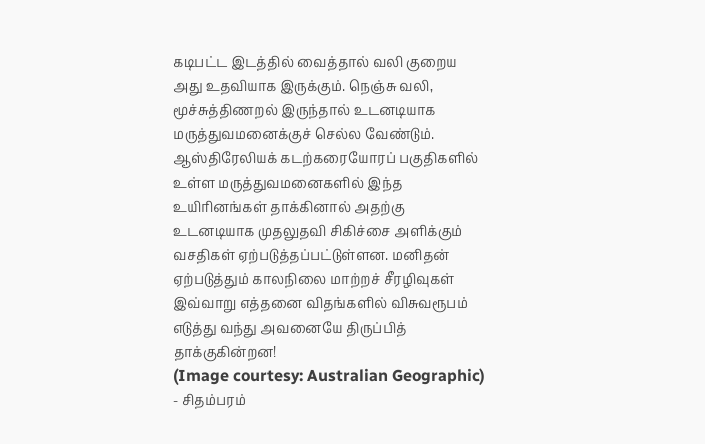கடிபட்ட இடத்தில் வைத்தால் வலி குறைய அது உதவியாக இருக்கும். நெஞ்சு வலி, மூச்சுத்திணறல் இருந்தால் உடனடியாக மருத்துவமனைக்குச் செல்ல வேண்டும்.
ஆஸ்திரேலியக் கடற்கரையோரப் பகுதிகளில் உள்ள மருத்துவமனைகளில் இந்த உயிரினங்கள் தாக்கினால் அதற்கு உடனடியாக முதலுதவி சிகிச்சை அளிக்கும் வசதிகள் ஏற்படுத்தப்பட்டுள்ளன. மனிதன் ஏற்படுத்தும் காலநிலை மாற்றச் சீரழிவுகள் இவ்வாறு எத்தனை விதங்களில் விசுவரூபம் எடுத்து வந்து அவனையே திருப்பித் தாக்குகின்றன!
(Image courtesy: Australian Geographic)
- சிதம்பரம்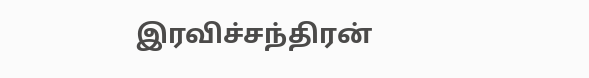இரவிச்சந்திரன்